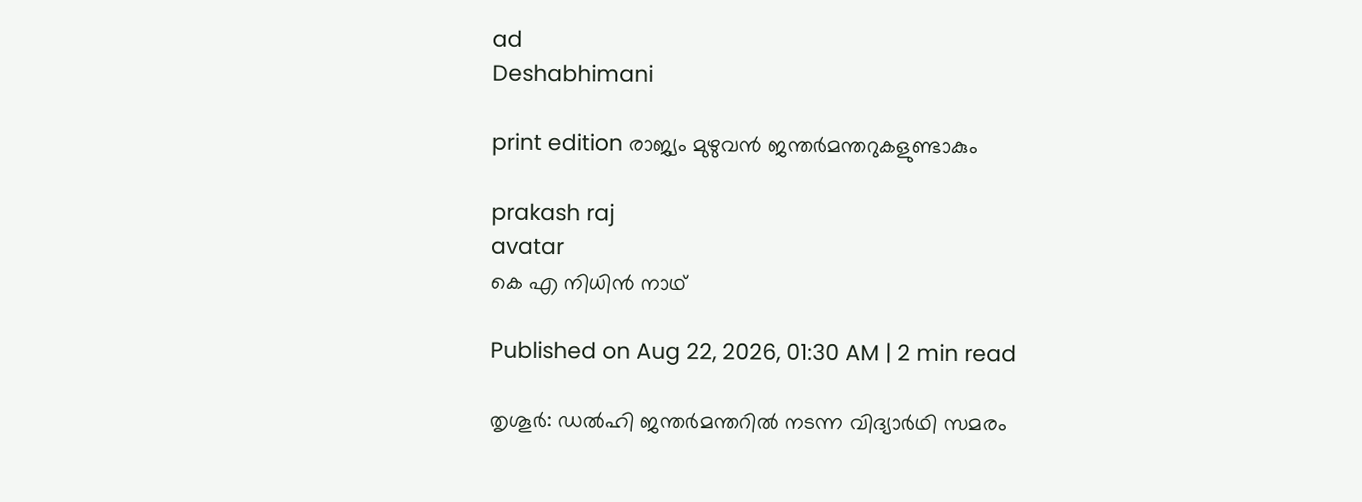ad
Deshabhimani

print edition രാജ്യം മുഴുവൻ ജന്തർമന്തറുകളുണ്ടാകും

prakash raj
avatar
കെ എ നിധിൻ നാഥ്‌

Published on Aug 22, 2026, 01:30 AM | 2 min read

തൃശൂർ: ഡൽഹി ജന്തർമന്തറിൽ നടന്ന വിദ്യാർഥി സമരം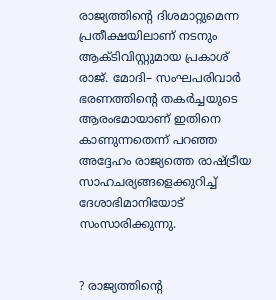രാജ്യത്തിന്റെ ദിശമാറ്റുമെന്ന പ്രതീക്ഷയിലാണ്‌ നടനും ആക്ടിവിസ്റ്റുമായ പ്രകാശ്‌ രാജ്‌. മോദി– സംഘപരിവാർ ഭരണത്തിന്റെ തകർച്ചയുടെ ആരംഭമായാണ്‌ ഇതിനെ കാണുന്നതെന്ന് പറഞ്ഞ അദ്ദേഹം രാജ്യത്തെ രാഷ്‌ട്രീയ സാഹചര്യങ്ങളെക്കുറിച്ച്‌ ദേശാഭിമാനിയോട്‌ സംസാരിക്കുന്നു.


? രാജ്യത്തിന്റെ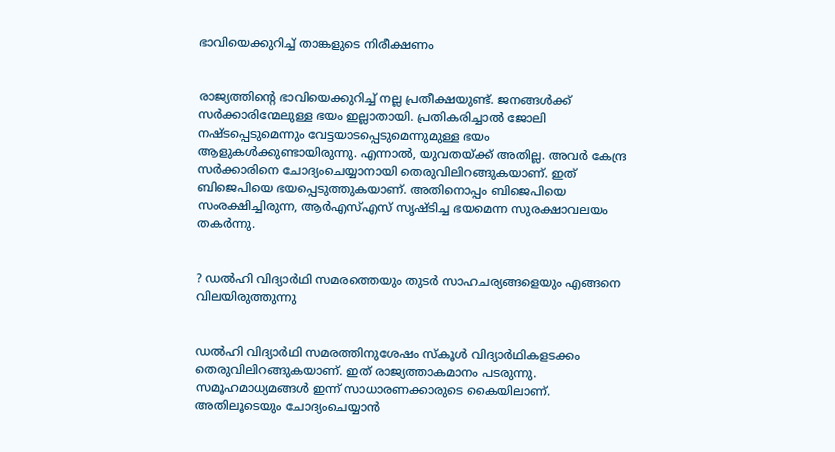ഭാവിയെക്കുറിച്ച്‌ താങ്കളുടെ നിരീക്ഷണം


രാജ്യത്തിന്റെ ഭാവിയെക്കുറിച്ച്‌ നല്ല പ്രതീക്ഷയുണ്ട്‌. ജനങ്ങൾക്ക്‌ സർക്കാരിന്മേലുള്ള ഭയം ഇല്ലാതായി. പ്രതികരിച്ചാൽ ജോലി നഷ്ടപ്പെടുമെന്നും വേട്ടയാടപ്പെടുമെന്നുമുള്ള ഭയം ആളുകൾക്കുണ്ടായിരുന്നു. എന്നാൽ, യുവതയ്‌ക്ക്‌ അതില്ല. അവർ കേന്ദ്ര സർക്കാരിനെ ചോദ്യംചെയ്യാനായി തെരുവിലിറങ്ങുകയാണ്‌. ഇത്‌ ബിജെപിയെ ഭയപ്പെടുത്തുകയാണ്‌. അതിനൊപ്പം ബിജെപിയെ സംരക്ഷിച്ചിരുന്ന, ആർഎസ്‌എസ്‌ സൃഷ്ടിച്ച ഭയമെന്ന സുരക്ഷാവലയം തകർന്നു.


? ഡൽഹി വിദ്യാർഥി സമരത്തെയും തുടർ സാഹചര്യങ്ങളെയും എങ്ങനെ വിലയിരുത്തുന്നു


ഡൽഹി വിദ്യാർഥി സമരത്തിനുശേഷം സ്‌കൂൾ വിദ്യാർഥികളടക്കം തെരുവിലിറങ്ങുകയാണ്‌. ഇത്‌ രാജ്യത്താകമാനം പടരുന്നു. സമൂഹമാധ്യമങ്ങൾ ഇന്ന്‌ സാധാരണക്കാരുടെ കൈയിലാണ്‌. അതിലൂടെയും ചോദ്യംചെയ്യാൻ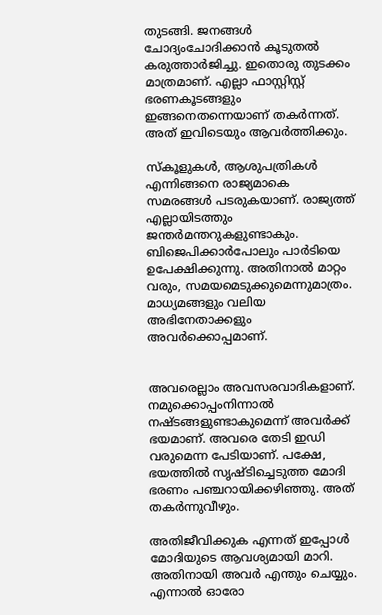തുടങ്ങി. ജനങ്ങൾ ചോദ്യംചോദിക്കാൻ കൂടുതൽ കരുത്താർജിച്ചു. ഇതൊരു തുടക്കം മാത്രമാണ്‌. എല്ലാ ഫാസ്റ്റിസ്റ്റ്‌ ഭരണകൂടങ്ങളും ഇങ്ങനെതന്നെയാണ്‌ തകർന്നത്‌. അത്‌ ഇവിടെയും ആവർത്തിക്കും.

സ്‌കൂളുകൾ, ആശുപത്രികൾ എന്നിങ്ങനെ രാജ്യമാകെ സമരങ്ങൾ പടരുകയാണ്‌. രാജ്യത്ത്‌ എല്ലായിടത്തും ജന്തർമന്തറുകളുണ്ടാകും. ബിജെപിക്കാർപോലും പാർടിയെ ഉപേക്ഷിക്കുന്നു. അതിനാൽ മാറ്റം വരും, സമയമെടുക്കുമെന്നുമാത്രം. മാധ്യമങ്ങളും വലിയ അഭിനേതാക്കളും അവർക്കൊപ്പമാണ്‌.


അവരെല്ലാം അവസരവാദികളാണ്‌. നമുക്കൊപ്പംനിന്നാൽ നഷ്ടങ്ങളുണ്ടാകുമെന്ന്‌ അവർക്ക്‌ ഭയമാണ്‌. അവരെ തേടി ഇഡി വരുമെന്ന പേടിയാണ്‌. പക്ഷേ, ഭയത്തിൽ സൃഷ്ടിച്ചെടുത്ത മോദി ഭരണം പഞ്ചറായിക്കഴിഞ്ഞു. അത്‌ തകർന്നുവീഴും.

അതിജീവിക്കുക എന്നത്‌ ഇപ്പോൾ മോദിയുടെ ആവശ്യമായി മാറി. അതിനായി അവർ എന്തും ചെയ്യും. എന്നാൽ ഓരോ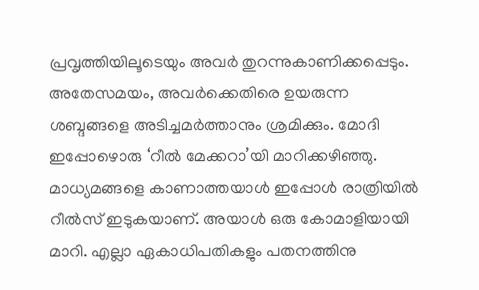പ്രവൃത്തിയിലൂടെയും അവർ തുറന്നുകാണിക്കപ്പെടും. അതേസമയം, അവർക്കെതിരെ ഉയരുന്ന ശബ്ദങ്ങളെ അടിച്ചമർത്താനും ശ്രമിക്കും. മോദി ഇപ്പോഴൊരു ‘റീൽ മേക്കറാ’യി മാറിക്കഴിഞ്ഞു. മാധ്യമങ്ങളെ കാണാത്തയാൾ ഇപ്പോൾ രാത്രിയിൽ റീൽസ്‌ ഇടുകയാണ്‌. അയാൾ ഒരു കോമാളിയായി മാറി. എല്ലാ ഏകാധിപതികളും പതനത്തിനു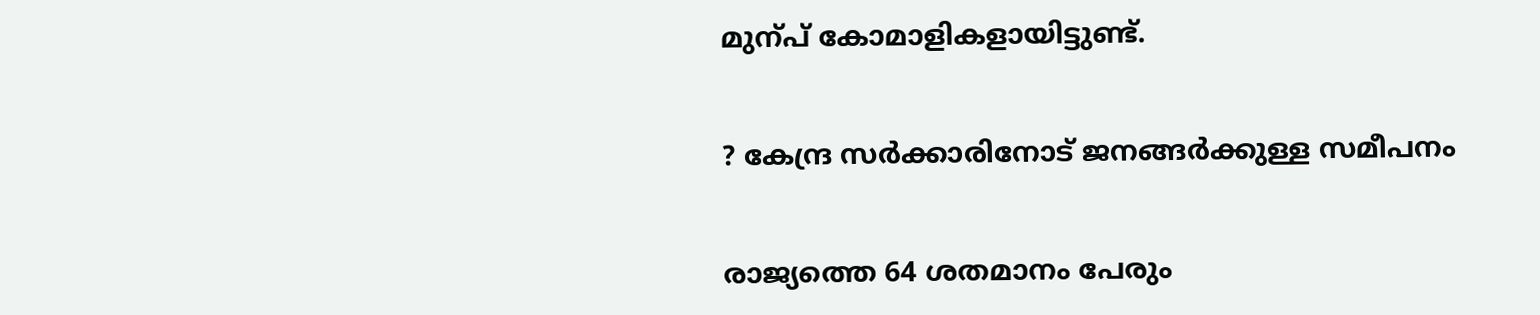മുന്പ്‌ കോമാളികളായിട്ടുണ്ട്‌.


? കേന്ദ്ര സർക്കാരിനോട്‌ ജനങ്ങർക്കുള്ള സമീപനം


രാജ്യത്തെ 64 ശതമാനം പേരും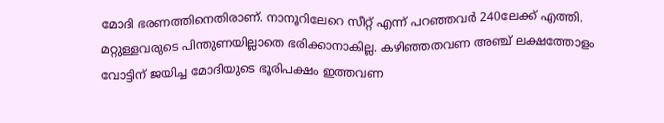മോദി ഭരണത്തിനെതിരാണ്‌. നാനൂറിലേറെ സീറ്റ്‌ എന്ന്‌ പറഞ്ഞവർ 240ലേക്ക്‌ എത്തി. മറ്റുള്ളവരുടെ പിന്തുണയില്ലാതെ ഭരിക്കാനാകില്ല. കഴിഞ്ഞതവണ അഞ്ച്‌ ലക്ഷത്തോളം വോട്ടിന്‌ ജയിച്ച മോദിയുടെ ഭൂരിപക്ഷം ഇത്തവണ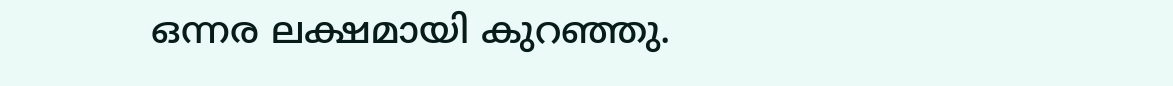ഒന്നര ലക്ഷമായി കുറഞ്ഞു.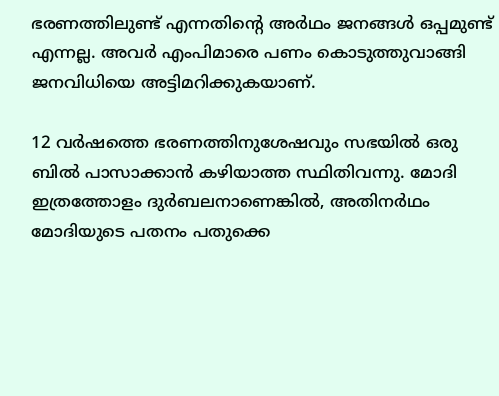ഭരണത്തിലുണ്ട്‌ എന്നതിന്റെ അർഥം ജനങ്ങൾ ഒപ്പമുണ്ട്‌ എന്നല്ല. അവർ എംപിമാരെ പണം കൊടുത്തുവാങ്ങി ജനവിധിയെ അട്ടിമറിക്കുകയാണ്‌.

12 വർഷത്തെ ഭരണത്തിനുശേഷവും സഭയിൽ ഒരു ബിൽ പാസാക്കാൻ കഴിയാത്ത സ്ഥിതിവന്നു. മോദി ഇത്രത്തോളം ദുർബലനാണെങ്കിൽ, അതിനർഥം മോദിയുടെ പതനം പതുക്കെ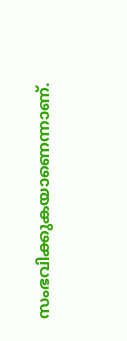സംഭവിക്കുകയാണെന്നാണ്‌.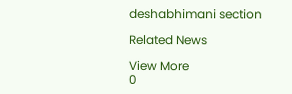deshabhimani section

Related News

View More
0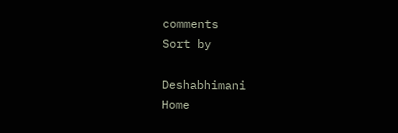comments
Sort by

Deshabhimani
Home